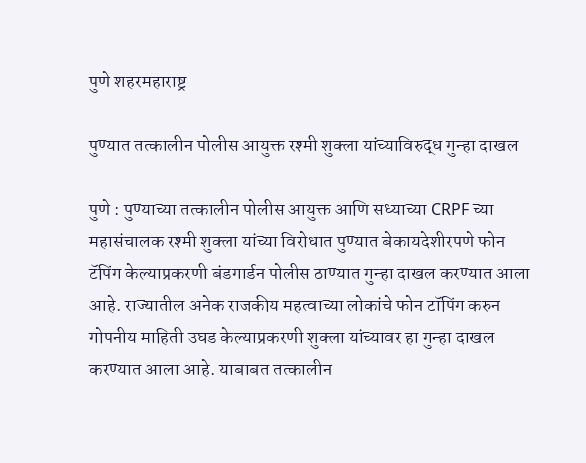पुणे शहरमहाराष्ट्र

पुण्यात तत्कालीन पोलीस आयुक्त रश्मी शुक्ला यांच्याविरुद्ध गुन्हा दाखल

पुणे : पुण्याच्या तत्कालीन पोलीस आयुक्त आणि सध्याच्या CRPF च्या महासंचालक रश्मी शुक्ला यांच्या विरोधात पुण्यात बेकायदेशीरपणे फोन टॅपिंग केल्याप्रकरणी बंडगार्डन पोलीस ठाण्यात गुन्हा दाखल करण्यात आला आहे. राज्यातील अनेक राजकीय महत्वाच्या लोकांचे फोन टॉपिंग करुन गोपनीय माहिती उघड केल्याप्रकरणी शुक्ला यांच्यावर हा गुन्हा दाखल करण्यात आला आहे. याबाबत तत्कालीन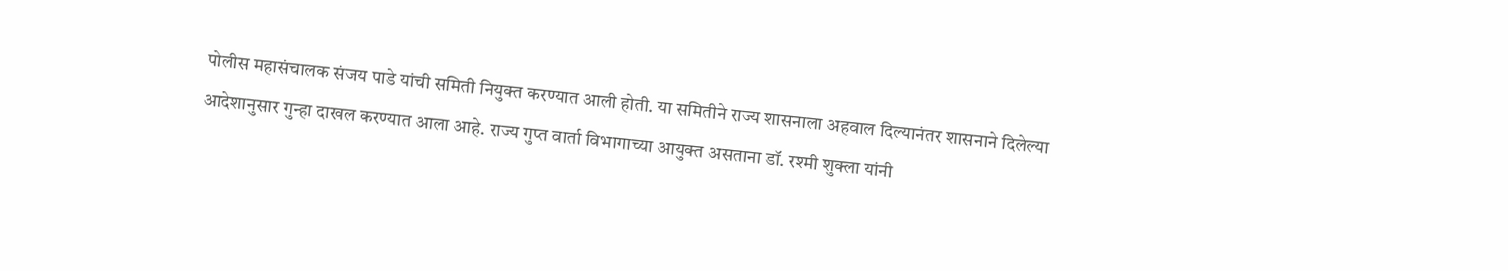पोलीस महासंचालक संजय पाडे यांची समिती नियुक्त करण्यात आली होती. या समितीने राज्य शासनाला अहवाल दिल्यानंतर शासनाने दिलेल्या आदेशानुसार गुन्हा दाखल करण्यात आला आहे. राज्य गुप्त वार्ता विभागाच्या आयुक्त असताना डॉ. रश्मी शुक्ला यांनी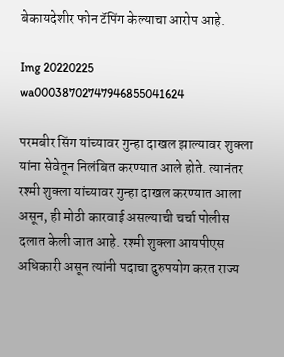बेकायदेशीर फोन टॅपिंग केल्याचा आरोप आहे.

Img 20220225 wa00038702747946855041624

परमबीर सिंग यांच्यावर गुन्हा दाखल झाल्यावर शुक्ला यांना सेवेतून निलंबित करण्यात आले होते. त्यानंतर रश्मी शुक्ला यांच्यावर गुन्हा दाखल करण्यात आला असून, ही मोठी कारवाई असल्याची चर्चा पोलीस दलात केली जात आहे. रश्मी शुक्ला आयपीएस अधिकारी असून त्यांनी पदाचा दुरुपयोग करत राज्य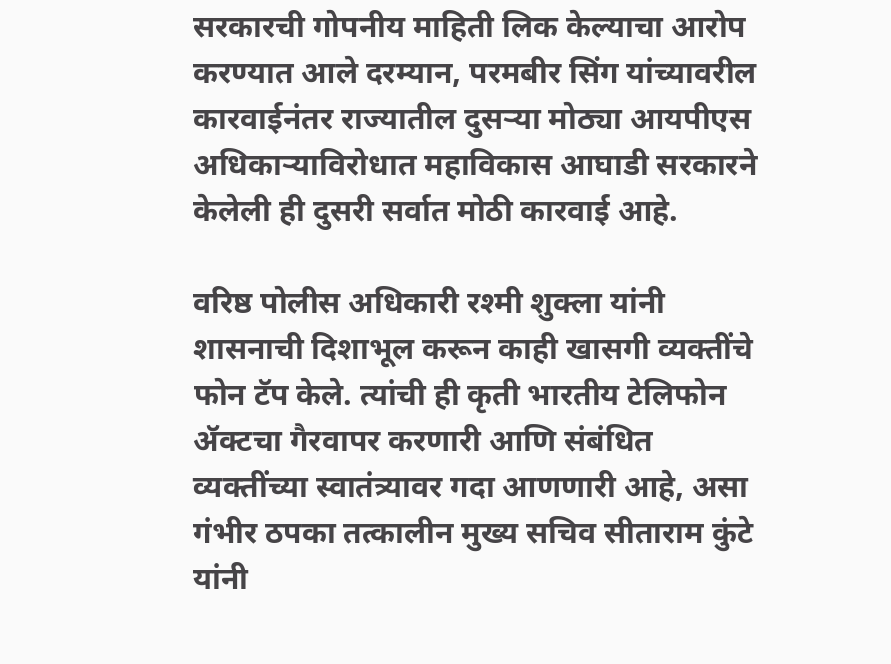सरकारची गोपनीय माहिती लिक केल्याचा आरोप करण्यात आले दरम्यान, परमबीर सिंग यांच्यावरील कारवाईनंतर राज्यातील दुसऱ्या मोठ्या आयपीएस अधिकाऱ्याविरोधात महाविकास आघाडी सरकारने केलेली ही दुसरी सर्वात मोठी कारवाई आहे.

वरिष्ठ पोलीस अधिकारी रश्मी शुक्ला यांनी शासनाची दिशाभूल करून काही खासगी व्यक्तींचे फोन टॅप केले. त्यांची ही कृती भारतीय टेलिफोन ॲक्टचा गैरवापर करणारी आणि संबंधित व्यक्तींच्या स्वातंत्र्यावर गदा आणणारी आहे, असा गंभीर ठपका तत्कालीन मुख्य सचिव सीताराम कुंटे यांनी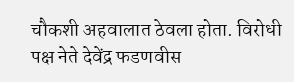चौकशी अहवालात ठेवला होता. विरोधी पक्ष नेते देवेंद्र फडणवीस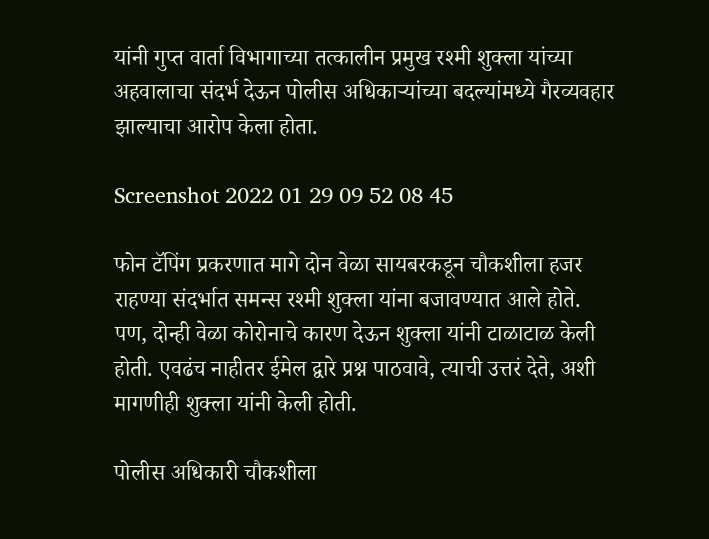यांनी गुप्त वार्ता विभागाच्या तत्कालीन प्रमुख रश्मी शुक्ला यांच्या अहवालाचा संदर्भ देऊन पोलीस अधिकाऱ्यांच्या बदल्यांमध्ये गैरव्यवहार झाल्याचा आरोप केला होता.

Screenshot 2022 01 29 09 52 08 45

फोन टॅपिंग प्रकरणात मागे दोन वेळा सायबरकडून चौकशीला हजर राहण्या संदर्भात समन्स रश्मी शुक्ला यांना बजावण्यात आले होते. पण, दोन्ही वेळा कोरोनाचे कारण देऊन शुक्ला यांनी टाळाटाळ केली होती. एवढंच नाहीतर ईमेल द्वारे प्रश्न पाठवावे, त्याची उत्तरं देते, अशी मागणीही शुक्ला यांनी केली होती.

पोलीस अधिकारी चौकशीला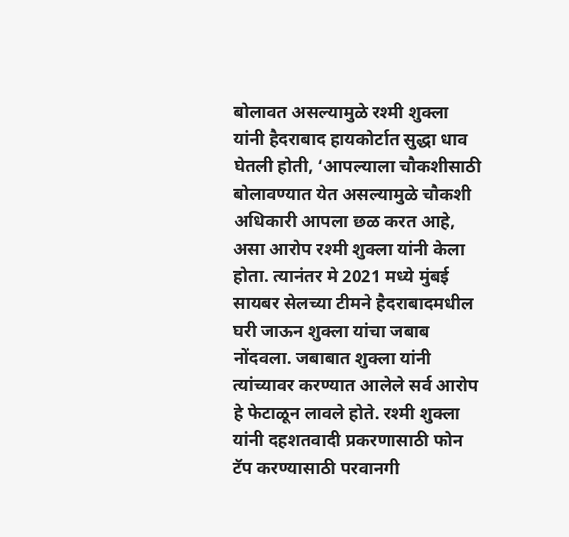बोलावत असल्यामुळे रश्मी शुक्ला यांनी हैदराबाद हायकोर्टात सुद्धा धाव घेतली होती, ‘आपल्याला चौकशीसाठी बोलावण्यात येत असल्यामुळे चौकशी अधिकारी आपला छळ करत आहे, असा आरोप रश्मी शुक्ला यांनी केला होता. त्यानंतर मे 2021 मध्ये मुंबई सायबर सेलच्या टीमने हैदराबादमधील घरी जाऊन शुक्ला यांचा जबाब नोंदवला. जबाबात शुक्ला यांनी त्यांच्यावर करण्यात आलेले सर्व आरोप हे फेटाळून लावले होते. रश्मी शुक्ला यांनी दहशतवादी प्रकरणासाठी फोन टॅप करण्यासाठी परवानगी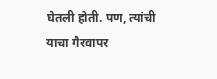घेतली होती. पण, त्यांची याचा गैरवापर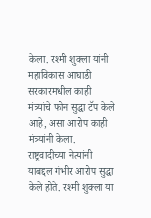केला. रश्मी शुक्ला यांनी महाविकास आघाडी सरकारमधील काही मंत्र्यांचे फोन सुद्धा टॅप केले आहे, असा आरोप काही मंत्र्यांनी केला. राष्ट्रवादीच्या नेत्यांनी याबद्दल गंभीर आरोप सुद्धा केले होते. रश्मी शुक्ला या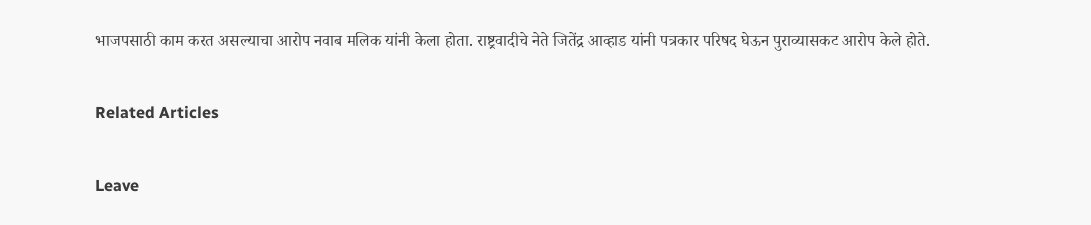भाजपसाठी काम करत असल्याचा आरोप नवाब मलिक यांनी केला होता. राष्ट्रवादीचे नेते जितेंद्र आव्हाड यांनी पत्रकार परिषद घेऊन पुराव्यासकट आरोप केले होते.

Related Articles

Leave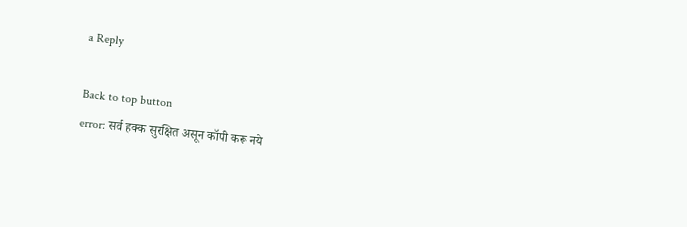a Reply

Back to top button
error: सर्व हक्क सुरक्षित असून कॉपी करू नये